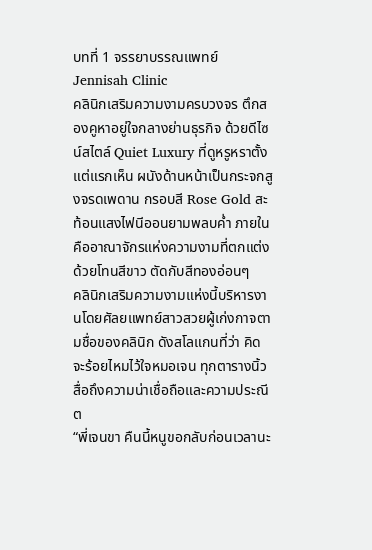บทที่ 1 จรรยาบรรณแพทย์
Jennisah Clinic
คลินิกเสริมความงามครบวงจร ตึกสองคูหาอยู่ใจกลางย่านธุรกิจ ด้วยดีไซน์สไตล์ Quiet Luxury ที่ดูหรูหราตั้งแต่แรกเห็น ผนังด้านหน้าเป็นกระจกสูงจรดเพดาน กรอบสี Rose Gold สะท้อนแสงไฟนีออนยามพลบค่ำ ภายในคืออาณาจักรแห่งความงามที่ตกแต่งด้วยโทนสีขาว ตัดกับสีทองอ่อนๆ
คลินิกเสริมความงามแห่งนี้บริหารงานโดยศัลยแพทย์สาวสวยผู้เก่งกาจตามชื่อของคลินิก ดังสโลแกนที่ว่า คิดจะร้อยไหมไว้ใจหมอเจน ทุกตารางนิ้วสื่อถึงความน่าเชื่อถือและความประณีต
“พี่เจนขา คืนนี้หนูขอกลับก่อนเวลานะ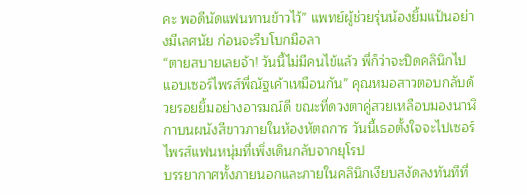คะ พอดีนัดแฟนทานข้าวไว้” แพทย์ผู้ช่วยรุ่นน้องยิ้มแป้นอย่างมีเลศนัย ก่อนจะรีบโบกมือลา
“ตายสบายเลยจ้า! วันนี้ไม่มีคนไข้แล้ว พี่ก็ว่าจะปิดคลินิกไปแอบเซอร์ไพรส์พี่ณัฐเค้าเหมือนกัน” คุณหมอสาวตอบกลับด้วยรอยยิ้มอย่างอารมณ์ดี ขณะที่ดวงตาคู่สวยเหลือบมองนาฬิกาบนผนังสีขาวภายในห้องหัตถการ วันนี้เธอตั้งใจจะไปเซอร์ไพรส์แฟนหนุ่มที่เพิ่งเดินกลับจากยุโรป
บรรยากาศทั้งภายนอกและภายในคลินิกเงียบสงัดลงทันทีที่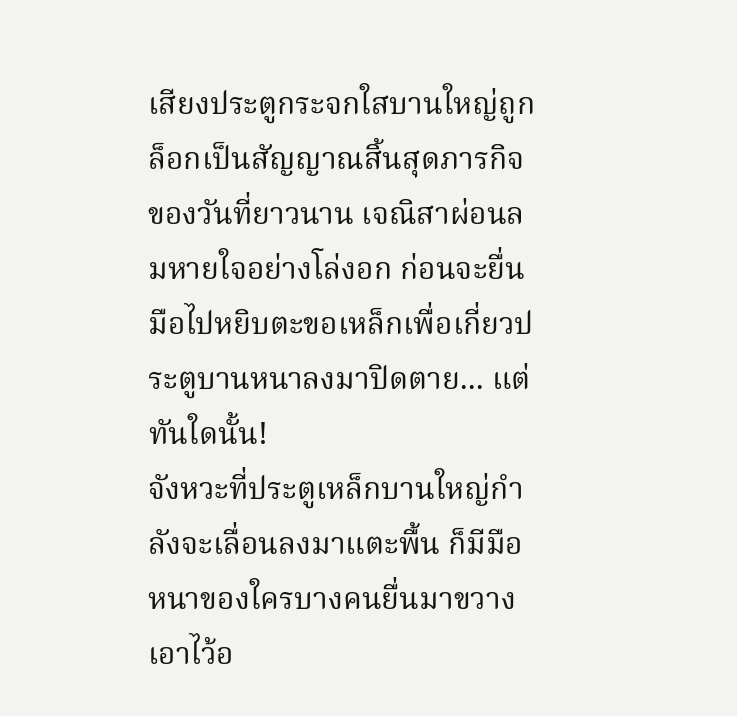เสียงประตูกระจกใสบานใหญ่ถูกล็อกเป็นสัญญาณสิ้นสุดภารกิจของวันที่ยาวนาน เจณิสาผ่อนลมหายใจอย่างโล่งอก ก่อนจะยื่นมือไปหยิบตะขอเหล็กเพื่อเกี่ยวประตูบานหนาลงมาปิดตาย... แต่ทันใดนั้น!
จังหวะที่ประตูเหล็กบานใหญ่กำลังจะเลื่อนลงมาแตะพื้น ก็มีมือหนาของใครบางคนยื่นมาขวางเอาไว้อ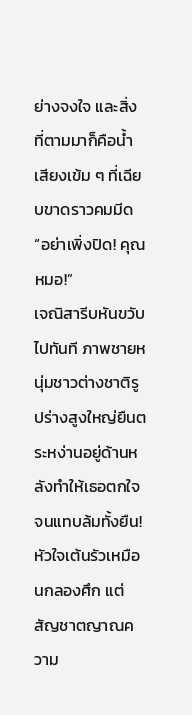ย่างจงใจ และสิ่งที่ตามมาก็คือน้ำเสียงเข้ม ๆ ที่เฉียบขาดราวคมมีด
“อย่าเพิ่งปิด! คุณหมอ!”
เจณิสารีบหันขวับไปทันที ภาพชายหนุ่มชาวต่างชาติรูปร่างสูงใหญ่ยืนตระหง่านอยู่ด้านหลังทำให้เธอตกใจจนแทบล้มทั้งยืน! หัวใจเต้นรัวเหมือนกลองศึก แต่สัญชาตญาณความ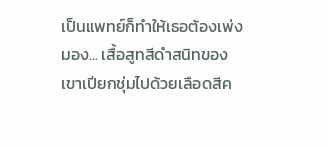เป็นแพทย์ก็ทำให้เธอต้องเพ่งมอง... เสื้อสูทสีดำสนิทของเขาเปียกชุ่มไปด้วยเลือดสีค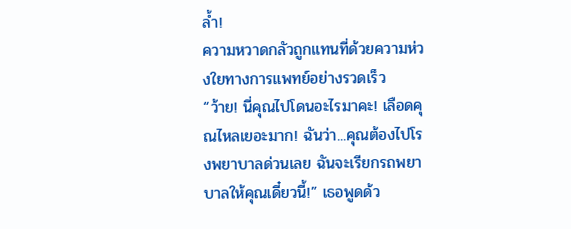ล้ำ!
ความหวาดกลัวถูกแทนที่ด้วยความห่วงใยทางการแพทย์อย่างรวดเร็ว
“ว้าย! นี่คุณไปโดนอะไรมาคะ! เลือดคุณไหลเยอะมาก! ฉันว่า...คุณต้องไปโรงพยาบาลด่วนเลย ฉันจะเรียกรถพยาบาลให้คุณเดี๋ยวนี้!” เธอพูดด้ว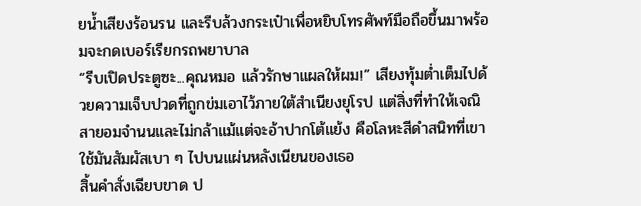ยน้ำเสียงร้อนรน และรีบล้วงกระเป๋าเพื่อหยิบโทรศัพท์มือถือขึ้นมาพร้อมจะกดเบอร์เรียกรถพยาบาล
“รีบเปิดประตูซะ...คุณหมอ แล้วรักษาแผลให้ผม!” เสียงทุ้มต่ำเต็มไปด้วยความเจ็บปวดที่ถูกข่มเอาไว้ภายใต้สำเนียงยุโรป แต่สิ่งที่ทำให้เจณิสายอมจำนนและไม่กล้าแม้แต่จะอ้าปากโต้แย้ง คือโลหะสีดำสนิทที่เขาใช้มันสัมผัสเบา ๆ ไปบนแผ่นหลังเนียนของเธอ
สิ้นคำสั่งเฉียบขาด ป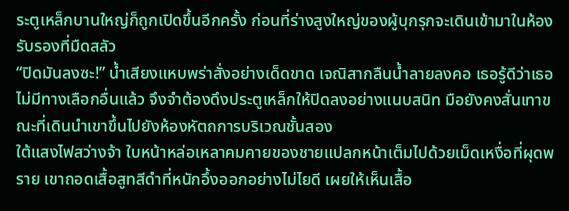ระตูเหล็กบานใหญ่ก็ถูกเปิดขึ้นอีกครั้ง ก่อนที่ร่างสูงใหญ่ของผู้บุกรุกจะเดินเข้ามาในห้องรับรองที่มืดสลัว
“ปิดมันลงซะ!” น้ำเสียงแหบพร่าสั่งอย่างเด็ดขาด เจณิสากลืนน้ำลายลงคอ เธอรู้ดีว่าเธอไม่มีทางเลือกอื่นแล้ว จึงจำต้องดึงประตูเหล็กให้ปิดลงอย่างแนบสนิท มือยังคงสั่นเทาขณะที่เดินนำเขาขึ้นไปยังห้องหัตถการบริเวณชั้นสอง
ใต้แสงไฟสว่างจ้า ใบหน้าหล่อเหลาคมคายของชายแปลกหน้าเต็มไปด้วยเม็ดเหงื่อที่ผุดพราย เขาถอดเสื้อสูทสีดำที่หนักอึ้งออกอย่างไม่ไยดี เผยให้เห็นเสื้อ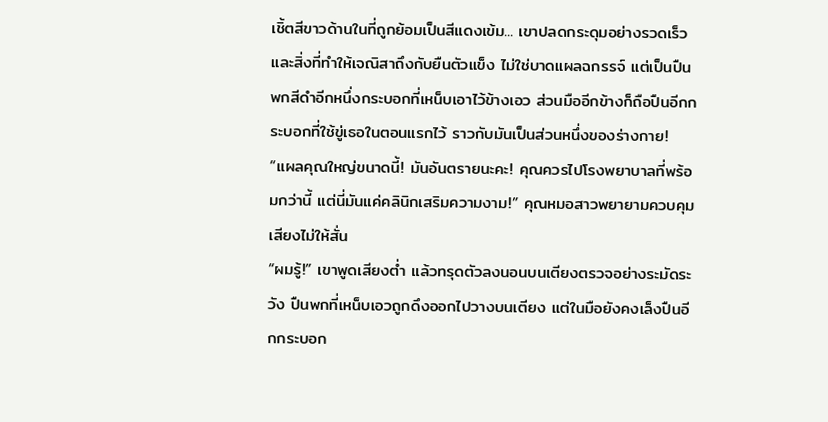เชิ้ตสีขาวด้านในที่ถูกย้อมเป็นสีแดงเข้ม... เขาปลดกระดุมอย่างรวดเร็ว และสิ่งที่ทำให้เจณิสาถึงกับยืนตัวแข็ง ไม่ใช่บาดแผลฉกรรจ์ แต่เป็นปืนพกสีดำอีกหนึ่งกระบอกที่เหน็บเอาไว้ข้างเอว ส่วนมืออีกข้างก็ถือปืนอีกกระบอกที่ใช้ขู่เธอในตอนแรกไว้ ราวกับมันเป็นส่วนหนึ่งของร่างกาย!
“แผลคุณใหญ่ขนาดนี้! มันอันตรายนะคะ! คุณควรไปโรงพยาบาลที่พร้อมกว่านี้ แต่นี่มันแค่คลินิกเสริมความงาม!” คุณหมอสาวพยายามควบคุมเสียงไม่ให้สั่น
“ผมรู้!” เขาพูดเสียงต่ำ แล้วทรุดตัวลงนอนบนเตียงตรวจอย่างระมัดระวัง ปืนพกที่เหน็บเอวถูกดึงออกไปวางบนเตียง แต่ในมือยังคงเล็งปืนอีกกระบอก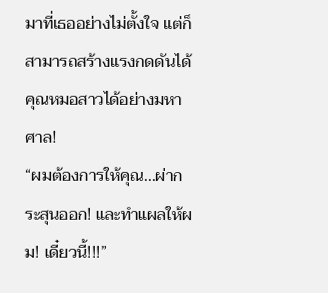มาที่เธออย่างไม่ตั้งใจ แต่ก็สามารถสร้างแรงกดดันได้คุณหมอสาวได้อย่างมหาศาล!
“ผมต้องการให้คุณ...ผ่ากระสุนออก! และทำแผลให้ผม! เดี๋ยวนี้!!!”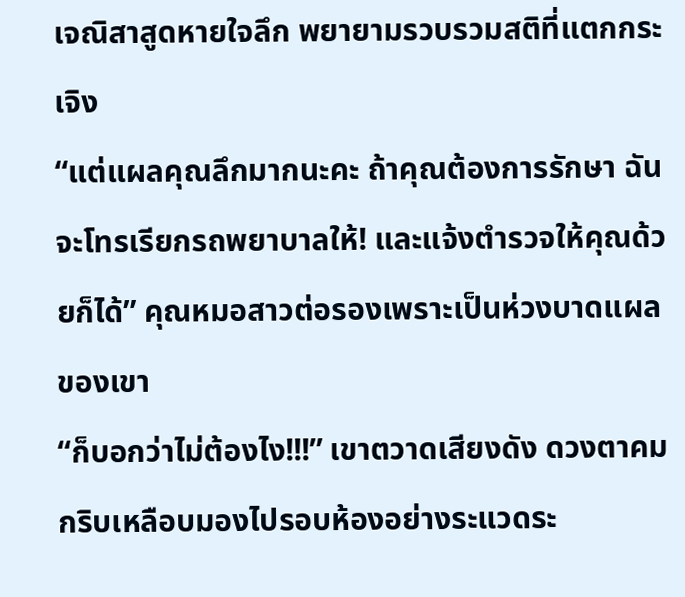เจณิสาสูดหายใจลึก พยายามรวบรวมสติที่แตกกระเจิง
“แต่แผลคุณลึกมากนะคะ ถ้าคุณต้องการรักษา ฉันจะโทรเรียกรถพยาบาลให้! และแจ้งตำรวจให้คุณด้วยก็ได้” คุณหมอสาวต่อรองเพราะเป็นห่วงบาดแผลของเขา
“ก็บอกว่าไม่ต้องไง!!!” เขาตวาดเสียงดัง ดวงตาคมกริบเหลือบมองไปรอบห้องอย่างระแวดระ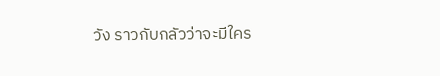วัง ราวกับกลัวว่าจะมีใคร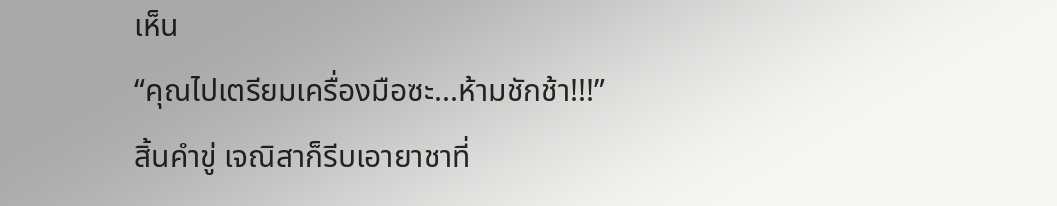เห็น
“คุณไปเตรียมเครื่องมือซะ...ห้ามชักช้า!!!”
สิ้นคำขู่ เจณิสาก็รีบเอายาชาที่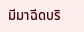มีมาฉีดบริ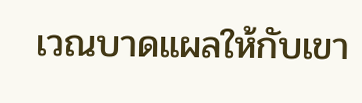เวณบาดแผลให้กับเขา